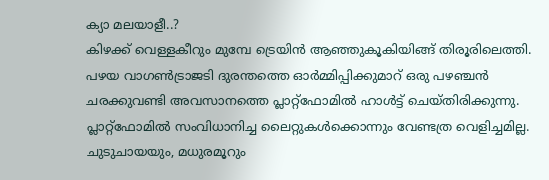ക്യാ മലയാളീ..?
കിഴക്ക് വെള്ളകീറും മുമ്പേ ട്രെയിൻ ആഞ്ഞുകൂകിയിങ്ങ് തിരൂരിലെത്തി. പഴയ വാഗൺട്രാജടി ദുരന്തത്തെ ഓർമ്മിപ്പിക്കുമാറ് ഒരു പഴഞ്ചൻ ചരക്കുവണ്ടി അവസാനത്തെ പ്ലാറ്റ്ഫോമിൽ ഹാൾട്ട് ചെയ്തിരിക്കുന്നു.
പ്ലാറ്റ്ഫോമിൽ സംവിധാനിച്ച ലൈറ്റുകൾക്കൊന്നും വേണ്ടത്ര വെളിച്ചമില്ല.
ചുടുചായയും, മധുരമൂറും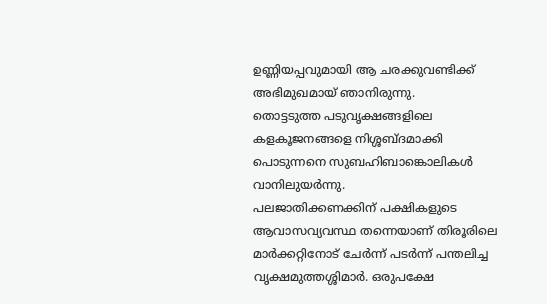ഉണ്ണിയപ്പവുമായി ആ ചരക്കുവണ്ടിക്ക് അഭിമുഖമായ് ഞാനിരുന്നു.
തൊട്ടടുത്ത പടുവൃക്ഷങ്ങളിലെ കളകൂജനങ്ങളെ നിശ്ശബ്ദമാക്കി പൊടുന്നനെ സുബഹിബാങ്കൊലികൾ വാനിലുയർന്നു.
പലജാതിക്കണക്കിന് പക്ഷികളുടെ ആവാസവ്യവസ്ഥ തന്നെയാണ് തിരൂരിലെ മാർക്കറ്റിനോട് ചേർന്ന് പടർന്ന് പന്തലിച്ച വൃക്ഷമുത്തശ്ശിമാർ. ഒരുപക്ഷേ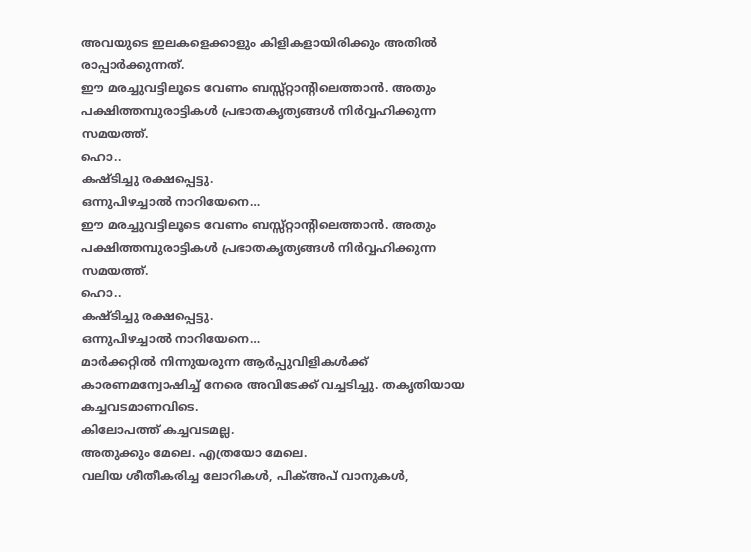അവയുടെ ഇലകളെക്കാളും കിളികളായിരിക്കും അതിൽ രാപ്പാർക്കുന്നത്.
ഈ മരച്ചുവട്ടിലൂടെ വേണം ബസ്സ്റ്റാന്റിലെത്താൻ. അതും പക്ഷിത്തമ്പുരാട്ടികൾ പ്രഭാതകൃത്യങ്ങൾ നിർവ്വഹിക്കുന്ന സമയത്ത്.
ഹൊ..
കഷ്ടിച്ചു രക്ഷപ്പെട്ടു.
ഒന്നുപിഴച്ചാൽ നാറിയേനെ…
ഈ മരച്ചുവട്ടിലൂടെ വേണം ബസ്സ്റ്റാന്റിലെത്താൻ. അതും പക്ഷിത്തമ്പുരാട്ടികൾ പ്രഭാതകൃത്യങ്ങൾ നിർവ്വഹിക്കുന്ന സമയത്ത്.
ഹൊ..
കഷ്ടിച്ചു രക്ഷപ്പെട്ടു.
ഒന്നുപിഴച്ചാൽ നാറിയേനെ…
മാർക്കറ്റിൽ നിന്നുയരുന്ന ആർപ്പുവിളികൾക്ക് കാരണമന്വോഷിച്ച് നേരെ അവിടേക്ക് വച്ചടിച്ചു. തകൃതിയായ കച്ചവടമാണവിടെ.
കിലോപത്ത് കച്ചവടമല്ല.
അതുക്കും മേലെ. എത്രയോ മേലെ.
വലിയ ശീതീകരിച്ച ലോറികൾ, പിക്അപ് വാനുകൾ,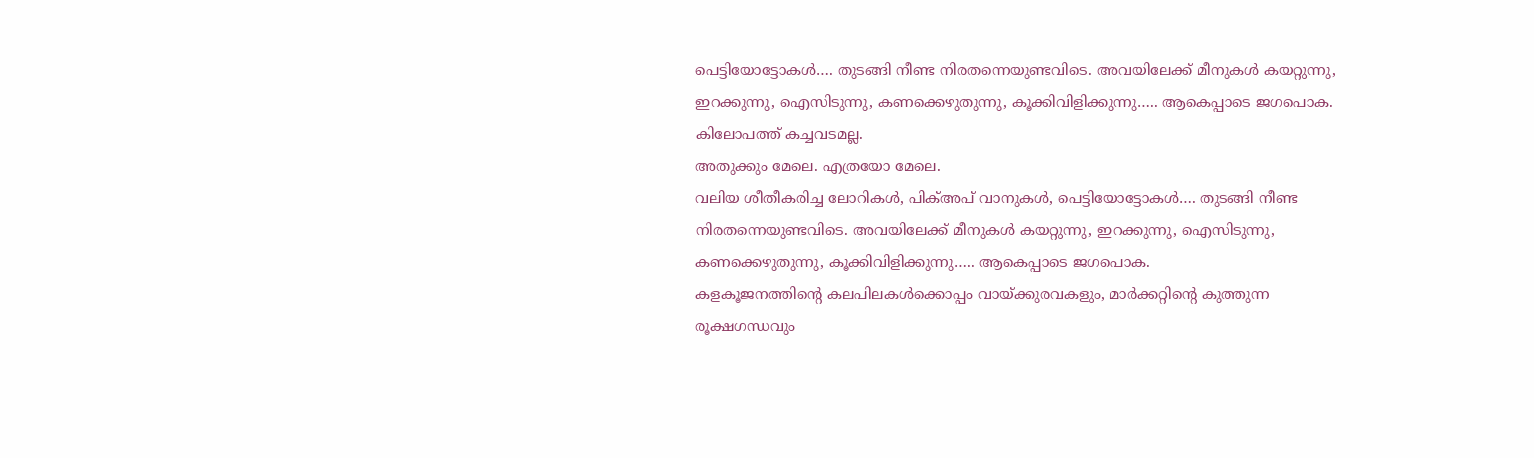പെട്ടിയോട്ടോകൾ…. തുടങ്ങി നീണ്ട നിരതന്നെയുണ്ടവിടെ. അവയിലേക്ക് മീനുകൾ കയറ്റുന്നു, ഇറക്കുന്നു, ഐസിടുന്നു, കണക്കെഴുതുന്നു, കൂക്കിവിളിക്കുന്നു….. ആകെപ്പാടെ ജഗപൊക.
കിലോപത്ത് കച്ചവടമല്ല.
അതുക്കും മേലെ. എത്രയോ മേലെ.
വലിയ ശീതീകരിച്ച ലോറികൾ, പിക്അപ് വാനുകൾ, പെട്ടിയോട്ടോകൾ…. തുടങ്ങി നീണ്ട നിരതന്നെയുണ്ടവിടെ. അവയിലേക്ക് മീനുകൾ കയറ്റുന്നു, ഇറക്കുന്നു, ഐസിടുന്നു, കണക്കെഴുതുന്നു, കൂക്കിവിളിക്കുന്നു….. ആകെപ്പാടെ ജഗപൊക.
കളകൂജനത്തിന്റെ കലപിലകൾക്കൊപ്പം വായ്ക്കുരവകളും, മാർക്കറ്റിന്റെ കുത്തുന്ന രൂക്ഷഗന്ധവും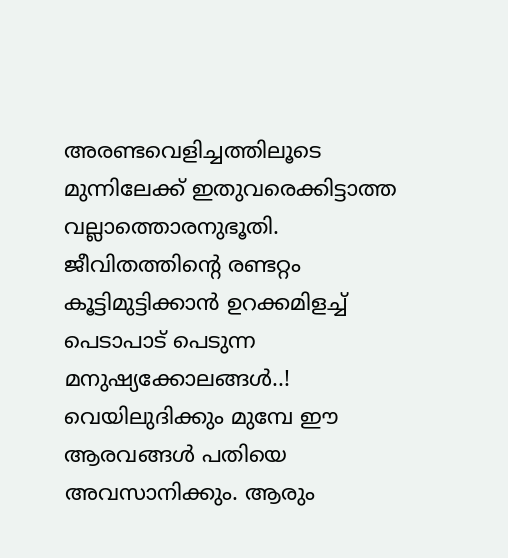അരണ്ടവെളിച്ചത്തിലൂടെ മുന്നിലേക്ക് ഇതുവരെക്കിട്ടാത്ത വല്ലാത്തൊരനുഭൂതി.
ജീവിതത്തിന്റെ രണ്ടറ്റം കൂട്ടിമുട്ടിക്കാൻ ഉറക്കമിളച്ച് പെടാപാട് പെടുന്ന മനുഷ്യക്കോലങ്ങൾ..!
വെയിലുദിക്കും മുമ്പേ ഈ ആരവങ്ങൾ പതിയെ അവസാനിക്കും. ആരും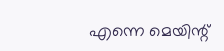എന്നെ മെയിന്റ്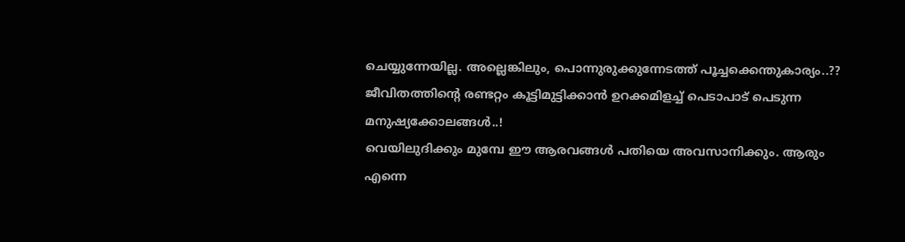ചെയ്യുന്നേയില്ല. അല്ലെങ്കിലും, പൊന്നുരുക്കുന്നേടത്ത് പൂച്ചക്കെന്തുകാര്യം..??
ജീവിതത്തിന്റെ രണ്ടറ്റം കൂട്ടിമുട്ടിക്കാൻ ഉറക്കമിളച്ച് പെടാപാട് പെടുന്ന മനുഷ്യക്കോലങ്ങൾ..!
വെയിലുദിക്കും മുമ്പേ ഈ ആരവങ്ങൾ പതിയെ അവസാനിക്കും. ആരും എന്നെ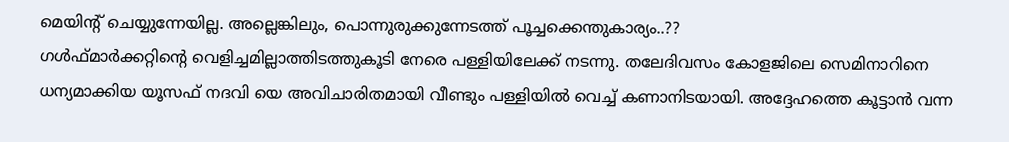മെയിന്റ് ചെയ്യുന്നേയില്ല. അല്ലെങ്കിലും, പൊന്നുരുക്കുന്നേടത്ത് പൂച്ചക്കെന്തുകാര്യം..??
ഗൾഫ്മാർക്കറ്റിന്റെ വെളിച്ചമില്ലാത്തിടത്തുകൂടി നേരെ പള്ളിയിലേക്ക് നടന്നു. തലേദിവസം കോളജിലെ സെമിനാറിനെ ധന്യമാക്കിയ യൂസഫ് നദവി യെ അവിചാരിതമായി വീണ്ടും പള്ളിയിൽ വെച്ച് കണാനിടയായി. അദ്ദേഹത്തെ കൂട്ടാൻ വന്ന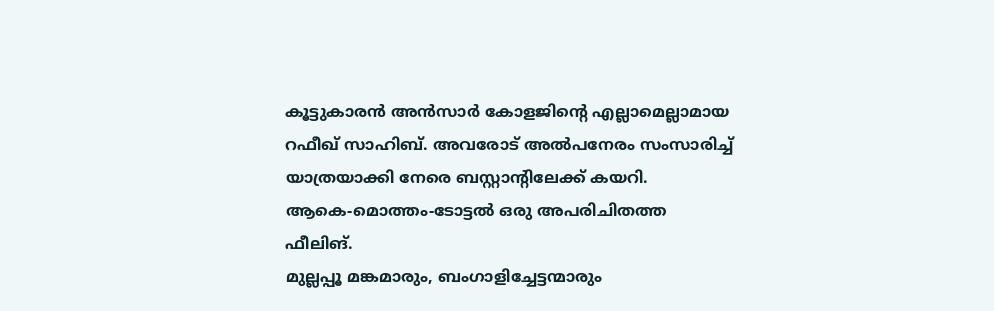കൂട്ടുകാരൻ അൻസാർ കോളജിന്റെ എല്ലാമെല്ലാമായ റഫീഖ് സാഹിബ്. അവരോട് അൽപനേരം സംസാരിച്ച് യാത്രയാക്കി നേരെ ബസ്റ്റാന്റിലേക്ക് കയറി.
ആകെ-മൊത്തം-ടോട്ടൽ ഒരു അപരിചിതത്ത ഫീലിങ്.
മുല്ലപ്പൂ മങ്കമാരും, ബംഗാളിച്ചേട്ടന്മാരും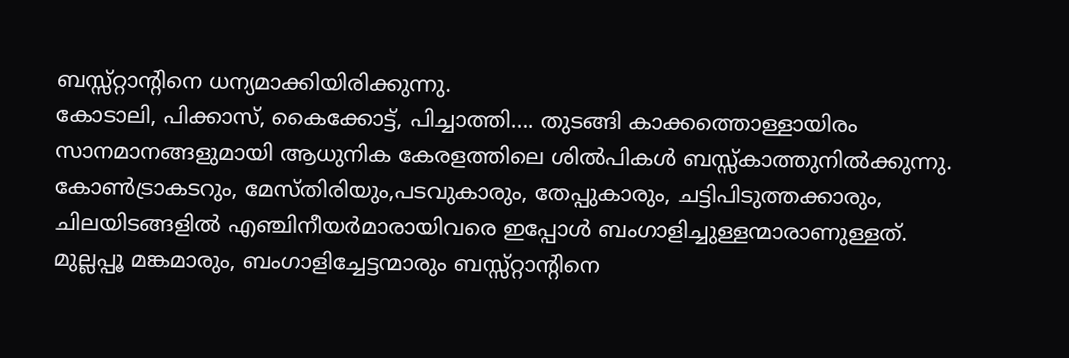ബസ്സ്റ്റാന്റിനെ ധന്യമാക്കിയിരിക്കുന്നു.
കോടാലി, പിക്കാസ്, കൈക്കോട്ട്, പിച്ചാത്തി…. തുടങ്ങി കാക്കത്തൊള്ളായിരം സാനമാനങ്ങളുമായി ആധുനിക കേരളത്തിലെ ശിൽപികൾ ബസ്സ്കാത്തുനിൽക്കുന്നു. കോൺട്രാകടറും, മേസ്തിരിയും,പടവുകാരും, തേപ്പുകാരും, ചട്ടിപിടുത്തക്കാരും, ചിലയിടങ്ങളിൽ എഞ്ചിനീയർമാരായിവരെ ഇപ്പോൾ ബംഗാളിച്ചുള്ളന്മാരാണുള്ളത്.
മുല്ലപ്പൂ മങ്കമാരും, ബംഗാളിച്ചേട്ടന്മാരും ബസ്സ്റ്റാന്റിനെ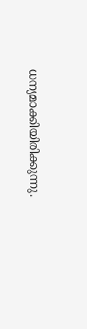ധന്യമാക്കിയിരിക്കുന്നു.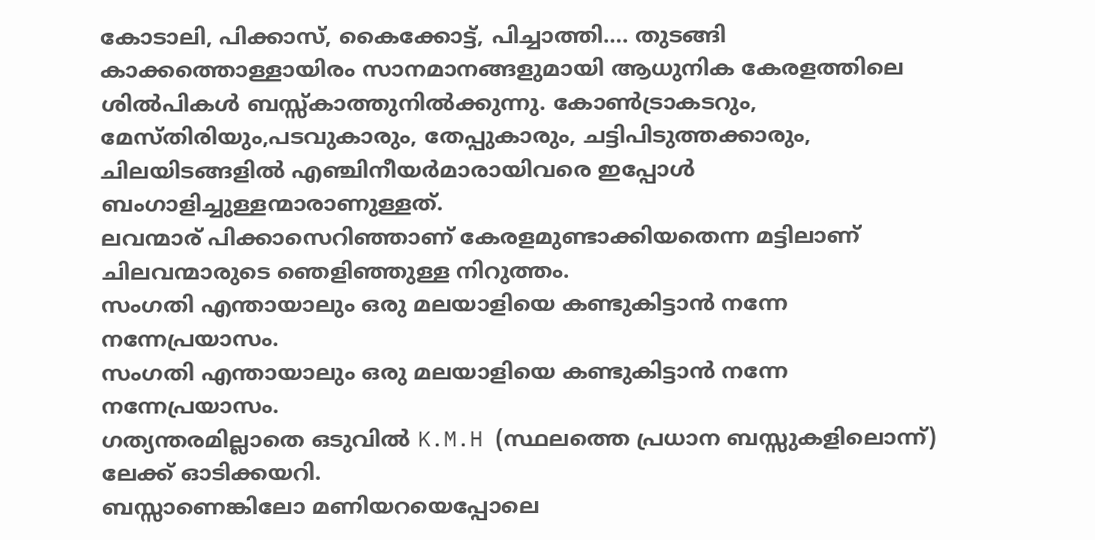കോടാലി, പിക്കാസ്, കൈക്കോട്ട്, പിച്ചാത്തി…. തുടങ്ങി കാക്കത്തൊള്ളായിരം സാനമാനങ്ങളുമായി ആധുനിക കേരളത്തിലെ ശിൽപികൾ ബസ്സ്കാത്തുനിൽക്കുന്നു. കോൺട്രാകടറും, മേസ്തിരിയും,പടവുകാരും, തേപ്പുകാരും, ചട്ടിപിടുത്തക്കാരും, ചിലയിടങ്ങളിൽ എഞ്ചിനീയർമാരായിവരെ ഇപ്പോൾ ബംഗാളിച്ചുള്ളന്മാരാണുള്ളത്.
ലവന്മാര് പിക്കാസെറിഞ്ഞാണ് കേരളമുണ്ടാക്കിയതെന്ന മട്ടിലാണ് ചിലവന്മാരുടെ ഞെളിഞ്ഞുള്ള നിറുത്തം.
സംഗതി എന്തായാലും ഒരു മലയാളിയെ കണ്ടുകിട്ടാൻ നന്നേ നന്നേപ്രയാസം.
സംഗതി എന്തായാലും ഒരു മലയാളിയെ കണ്ടുകിട്ടാൻ നന്നേ നന്നേപ്രയാസം.
ഗത്യന്തരമില്ലാതെ ഒടുവിൽ K.M.H (സ്ഥലത്തെ പ്രധാന ബസ്സുകളിലൊന്ന്) ലേക്ക് ഓടിക്കയറി.
ബസ്സാണെങ്കിലോ മണിയറയെപ്പോലെ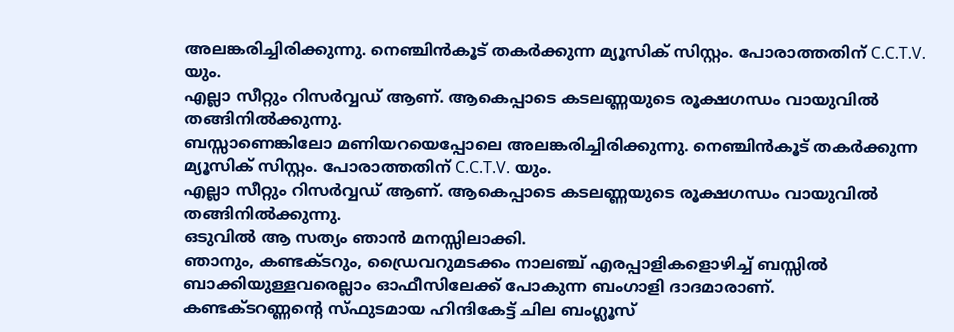അലങ്കരിച്ചിരിക്കുന്നു. നെഞ്ചിൻകൂട് തകർക്കുന്ന മ്യൂസിക് സിസ്റ്റം. പോരാത്തതിന് C.C.T.V. യും.
എല്ലാ സീറ്റും റിസർവ്വഡ് ആണ്. ആകെപ്പാടെ കടലണ്ണയുടെ രൂക്ഷഗന്ധം വായുവിൽ തങ്ങിനിൽക്കുന്നു.
ബസ്സാണെങ്കിലോ മണിയറയെപ്പോലെ അലങ്കരിച്ചിരിക്കുന്നു. നെഞ്ചിൻകൂട് തകർക്കുന്ന മ്യൂസിക് സിസ്റ്റം. പോരാത്തതിന് C.C.T.V. യും.
എല്ലാ സീറ്റും റിസർവ്വഡ് ആണ്. ആകെപ്പാടെ കടലണ്ണയുടെ രൂക്ഷഗന്ധം വായുവിൽ തങ്ങിനിൽക്കുന്നു.
ഒടുവിൽ ആ സത്യം ഞാൻ മനസ്സിലാക്കി.
ഞാനും, കണ്ടക്ടറും, ഡ്രൈവറുമടക്കം നാലഞ്ച് എരപ്പാളികളൊഴിച്ച് ബസ്സിൽ ബാക്കിയുള്ളവരെല്ലാം ഓഫീസിലേക്ക് പോകുന്ന ബംഗാളി ദാദമാരാണ്.
കണ്ടക്ടറണ്ണന്റെ സ്ഫുടമായ ഹിന്ദികേട്ട് ചില ബംഗ്ലൂസ്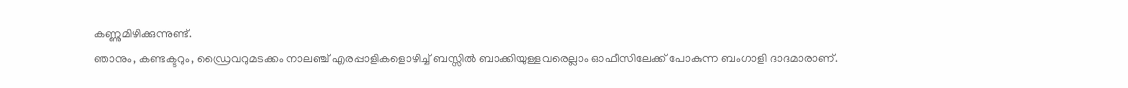കണ്ണുമിഴിക്കുന്നുണ്ട്.
ഞാനും, കണ്ടക്ടറും, ഡ്രൈവറുമടക്കം നാലഞ്ച് എരപ്പാളികളൊഴിച്ച് ബസ്സിൽ ബാക്കിയുള്ളവരെല്ലാം ഓഫീസിലേക്ക് പോകുന്ന ബംഗാളി ദാദമാരാണ്.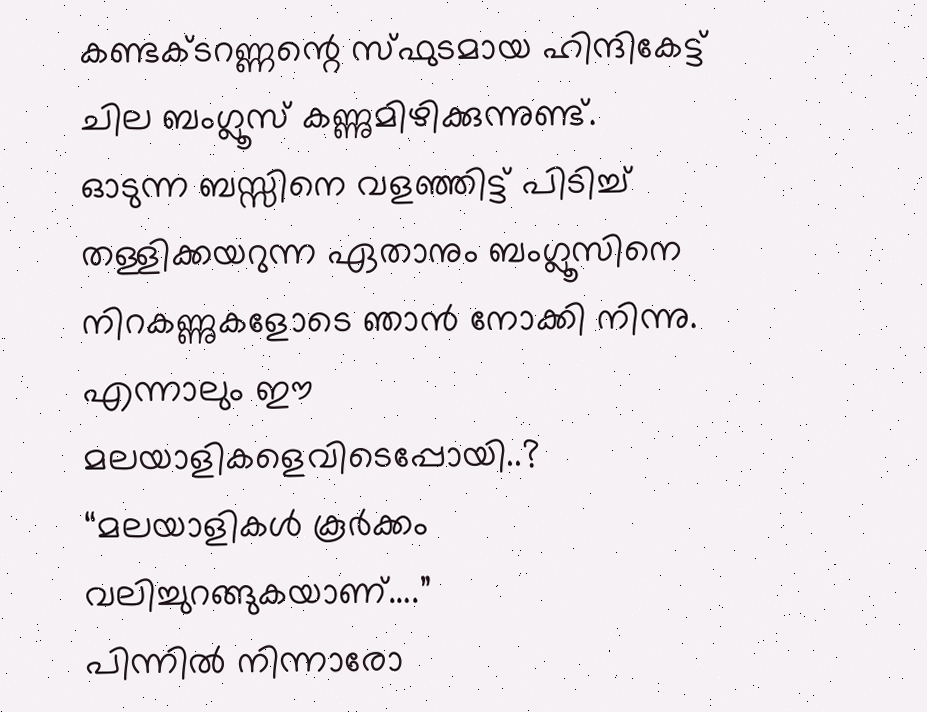കണ്ടക്ടറണ്ണന്റെ സ്ഫുടമായ ഹിന്ദികേട്ട് ചില ബംഗ്ലൂസ് കണ്ണുമിഴിക്കുന്നുണ്ട്.
ഓടുന്ന ബസ്സിനെ വളഞ്ഞിട്ട് പിടിച്ച് തള്ളിക്കയറുന്ന ഏതാനും ബംഗ്ലൂസിനെ നിറകണ്ണുകളോടെ ഞാൻ നോക്കി നിന്നു.
എന്നാലും ഈ മലയാളികളെവിടെപ്പോയി..?
“മലയാളികൾ കൂർക്കം വലിച്ചുറങ്ങുകയാണ്….”
പിന്നിൽ നിന്നാരോ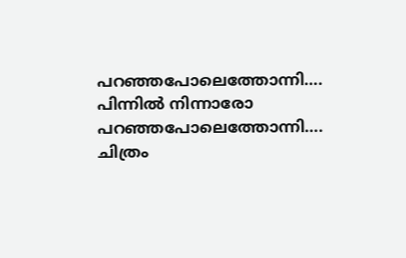പറഞ്ഞപോലെത്തോന്നി….
പിന്നിൽ നിന്നാരോ പറഞ്ഞപോലെത്തോന്നി….
ചിത്രം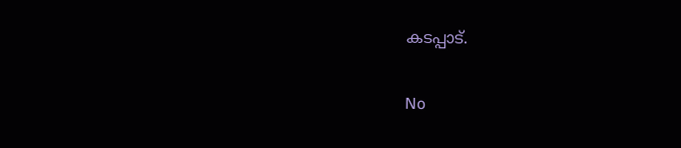കടപ്പാട്.

No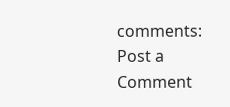comments:
Post a Comment